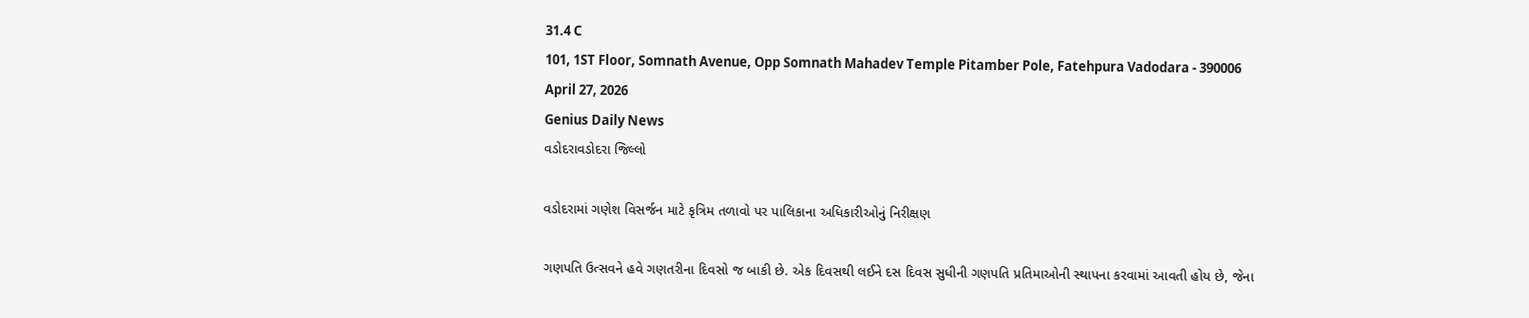31.4 C
101, 1ST Floor, Somnath Avenue, Opp Somnath Mahadev Temple Pitamber Pole, Fatehpura Vadodara - 390006
April 27, 2026
Genius Daily News
વડોદરાવડોદરા જિલ્લો

વડોદરામાં ગણેશ વિસર્જન માટે કૃત્રિમ તળાવો પર પાલિકાના અધિકારીઓનું નિરીક્ષણ

ગણપતિ ઉત્સવને હવે ગણતરીના દિવસો જ બાકી છે. એક દિવસથી લઈને દસ દિવસ સુધીની ગણપતિ પ્રતિમાઓની સ્થાપના કરવામાં આવતી હોય છે, જેના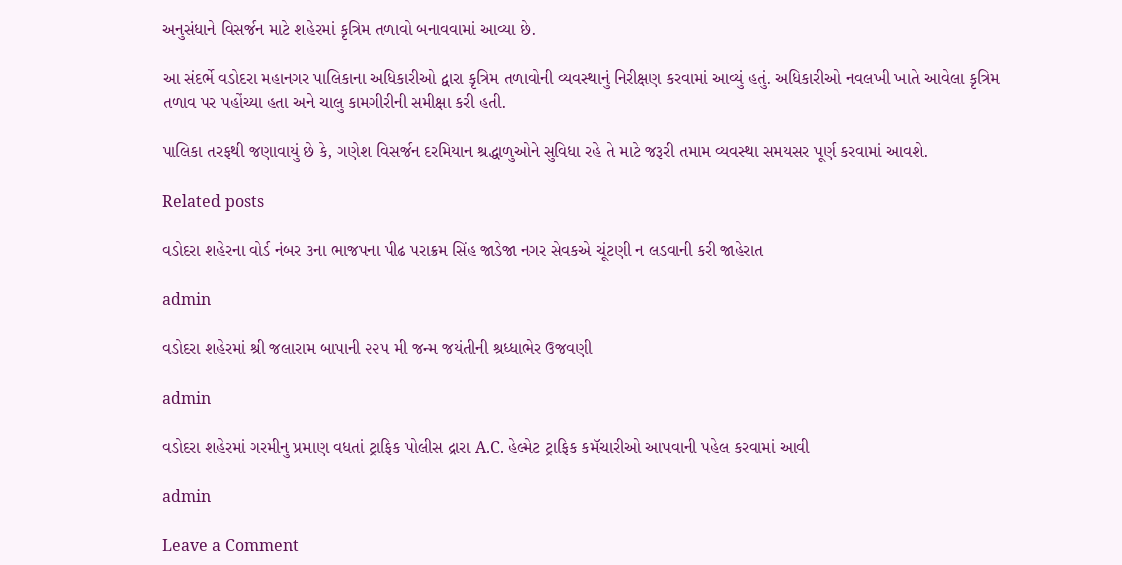અનુસંધાને વિસર્જન માટે શહેરમાં કૃત્રિમ તળાવો બનાવવામાં આવ્યા છે.

આ સંદર્ભે વડોદરા મહાનગર પાલિકાના અધિકારીઓ દ્વારા કૃત્રિમ તળાવોની વ્યવસ્થાનું નિરીક્ષણ કરવામાં આવ્યું હતું. અધિકારીઓ નવલખી ખાતે આવેલા કૃત્રિમ તળાવ પર પહોંચ્યા હતા અને ચાલુ કામગીરીની સમીક્ષા કરી હતી.

પાલિકા તરફથી જણાવાયું છે કે, ગણેશ વિસર્જન દરમિયાન શ્રદ્ધાળુઓને સુવિધા રહે તે માટે જરૂરી તમામ વ્યવસ્થા સમયસર પૂર્ણ કરવામાં આવશે.

Related posts

વડોદરા શહેરના વોર્ડ નંબર ૩ના ભાજપના પીઢ પરાક્રમ સિંહ જાડેજા નગર સેવકએ ચૂંટણી ન લડવાની કરી જાહેરાત

admin

વડોદરા શહેરમાં શ્રી જલારામ બાપાની ૨૨૫ મી જન્મ જયંતીની શ્રધ્ધાભેર ઉજવણી

admin

વડોદરા શહેરમાં ગરમીનુ પ્રમાણ વધતાં ટ્રાફિક પોલીસ દ્રારા A.C. હેલ્મેટ ટ્રાફિક કમૅચારીઓ આપવાની પહેલ કરવામાં આવી

admin

Leave a Comment